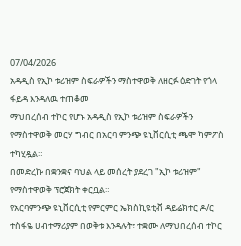07/04/2026
አዳዲስ የኢኮ ቱሪዝም ስፍራዎችን ማስተዋወቅ ለዘርፉ ዕድገት የጎላ ፋይዳ እንዳለዉ ተጠቆመ
ማህበረሰብ ተኮር የሆኑ አዳዲስ የኢኮ ቱሪዝም ስፍራዎችን የማስተዋወቅ መርሃ ግብር በአርባ ምንጭ ዩኒቨርሲቲ ጫሞ ካምፖስ ተካሂዷል።
በመድረኩ በቋንቋና ባህል ላይ መሰረት ያደረገ "ኢኮ ቱሪዝም" የማስተዋወቅ ፕሮጀክት ቀርቧል።
የአርባምንጭ ዩኒቨርሲቲ የምርምር ኤክስኪዩቲቭ ዳይሬክተር ዶ/ር ተስፋዬ ሀብተማሪያም በወቅቱ እንዳሉት፣ ተቋሙ ለማህበረሰብ ተኮር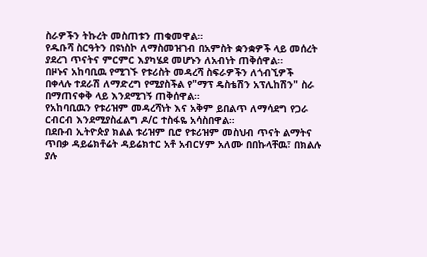ስራዎችን ትኩረት መስጠቱን ጠቁመዋል።
የዱቡሻ ስርዓትን በዩነስኮ ለማስመዝገብ በአምስት ቋንቋዎች ላይ መሰረት ያደረገ ጥናትና ምርምር እያካሄደ መሆኑን ለአብነት ጠቅሰዋል፡፡
በዞኑና አከባቢዉ የሚገኙ የቱሪስት መዳረሻ ስፍራዎችን ለጎብኚዎች በቀላሉ ተደራሽ ለማድረግ የሚያስችል የ"ማፕ ዴስቴሽን አፕሊከሽን" ስራ በማጠናቀቅ ላይ እንደሚገኝ ጠቅሰዋል።
የአከባቢዉን የቱሪዝም መዳረሻነት እና አቅም ይበልጥ ለማሳደግ የጋራ ርብርብ እንደሚያስፈልግ ዶ/ር ተስፋዬ አሳስበዋል።
በደቡብ ኢትዮጵያ ክልል ቱሪዝም ቢሮ የቱሪዝም መስህብ ጥናት ልማትና ጥበቃ ዳይሬክቶሬት ዳይሬክተር አቶ አብርሃም አለሙ በበኩላቸዉ፣ በክልሉ ያሉ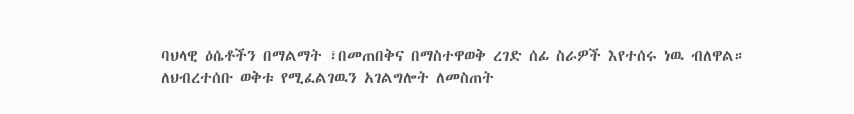ባህላዊ ዕሴቶችን በማልማት ፣በመጠበቅና በማስተዋወቅ ረገድ ሰፊ ስራዎች እየተሰሩ ነዉ ብለዋል።
ለህብረተሰቡ ወቅቱ የሚፈልገዉን አገልግሎት ለመስጠት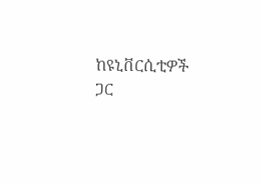ከዩኒቨርሲቲዎች ጋር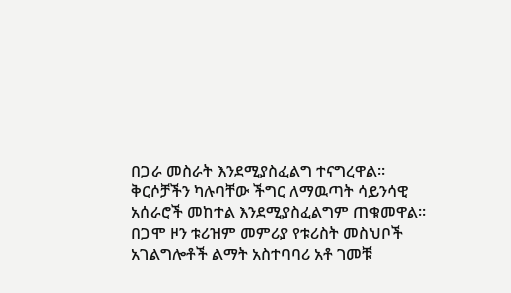በጋራ መስራት እንደሚያስፈልግ ተናግረዋል።
ቅርሶቻችን ካሉባቸው ችግር ለማዉጣት ሳይንሳዊ አሰራሮች መከተል እንደሚያስፈልግም ጠቁመዋል።
በጋሞ ዞን ቱሪዝም መምሪያ የቱሪስት መስህቦች አገልግሎቶች ልማት አስተባባሪ አቶ ገመቹ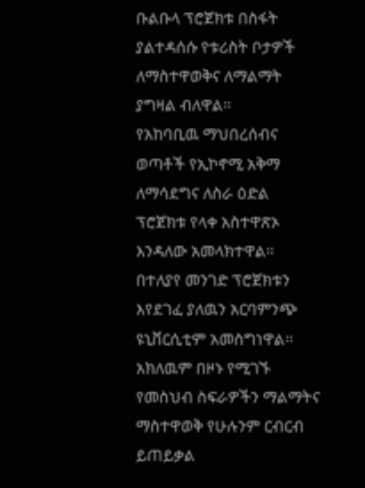ቡልቡላ ፕሮጀክቱ በስፋት ያልተዳሰሱ የቱሪስት ቦታዎች ለማስተዋወቅና ለማልማት ያግዛል ብለዋል፡፡
የአከባቢዉ ማህበረሰብና ወጣቶች የኢኮኖሚ አቅማ ለማሳደግና ለስራ ዕድል ፕሮጀክቱ የላቀ አስተዋጽኦ እንዳለው አመላክተዋል፡፡
በተለያየ መንገድ ፕሮጀክቱን እየደገፈ ያለዉን አርባምንጭ ዩኒቨርሲቲም አመስግነዋል፡፡
አክለዉም በዞኑ የሚገኙ የመስህብ ስፍራዎችን ማልማትና ማስተዋወቅ የሁሉንም ርብርብ ይጠይቃል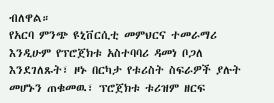ብለዋል።
የአርባ ምንጭ ዩኒቨርሲቲ መምህርና ተመራማሪ እንዲሁም የፕሮጀክቱ አስተባባሪ ዳመነ ቦጋለ እንደገለጹት፣ ዞኑ በርካታ የቱሪስት ስፍራዎች ያሉት መሆኑን ጠቁመዉ፣ ፕሮጀክቱ ቱሪዝም ዘርፍ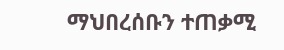ማህበረሰቡን ተጠቃሚ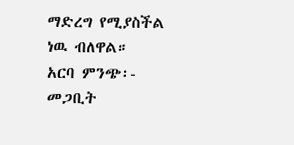ማድረግ የሚያስችል ነዉ ብለዋል።
አርባ ምንጭ፡- መጋቢት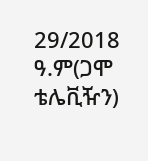29/2018 ዓ.ም(ጋሞ ቴሌቪዥን)